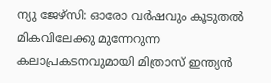ന്യു ജേഴ്സി: ഓരോ വർഷവും കൂടുതൽ മികവിലേക്കു മുന്നേറുന്ന കലാപ്രകടനവുമായി മിത്രാസ് ഇന്ത്യൻ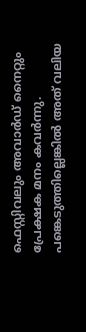ഫെസ്റ്റിവലും അവാർഡ് നൈറ്റും പ്രേക്ഷക മനം കവർന്നു.
പങ്കെടുത്തില്ലെങ്കിൽ അത് വലിയ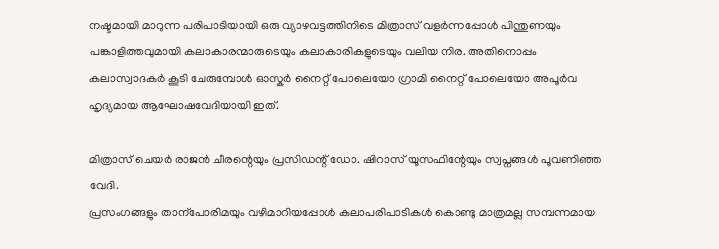നഷ്ടമായി മാറുന്ന പരിപാടിയായി ഒരു വ്യാഴവട്ടത്തിനിടെ മിത്രാസ് വളർന്നപ്പോൾ പിന്തുണയും പങ്കാളിത്തവുമായി കലാകാരന്മാരുടെയും കലാകാരികളുടെയും വലിയ നിര. അതിനൊപ്പം കലാസ്വാദകർ കൂടി ചേരുമ്പോൾ ഓസ്കർ നൈറ്റ് പോലെയോ ഗ്രാമി നൈറ്റ് പോലെയോ അപൂർവ ഹൃദ്യമായ ആഘോഷവേദിയായി ഇത്.

മിത്രാസ് ചെയർ രാജൻ ചീരന്റെയും പ്രസിഡന്റ് ഡോ. ഷിറാസ് യൂസഫിന്റേയും സ്വപ്നങ്ങൾ പൂവണിഞ്ഞ വേദി.
പ്രസംഗങ്ങളും താന്പോരിമയും വഴിമാറിയപ്പോൾ കലാപരിപാടികൾ കൊണ്ടു മാത്രമല്ല സമ്പന്നമായ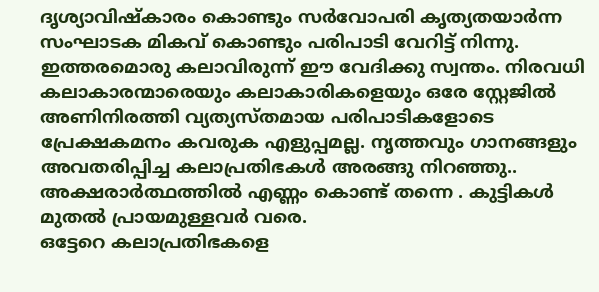ദൃശ്യാവിഷ്കാരം കൊണ്ടും സർവോപരി കൃത്യതയാർന്ന സംഘാടക മികവ് കൊണ്ടും പരിപാടി വേറിട്ട് നിന്നു.
ഇത്തരമൊരു കലാവിരുന്ന് ഈ വേദിക്കു സ്വന്തം. നിരവധി കലാകാരന്മാരെയും കലാകാരികളെയും ഒരേ സ്റ്റേജിൽ അണിനിരത്തി വ്യത്യസ്തമായ പരിപാടികളോടെ പ്രേക്ഷകമനം കവരുക എളുപ്പമല്ല. നൃത്തവും ഗാനങ്ങളും അവതരിപ്പിച്ച കലാപ്രതിഭകൾ അരങ്ങു നിറഞ്ഞു.. അക്ഷരാർത്ഥത്തിൽ എണ്ണം കൊണ്ട് തന്നെ . കുട്ടികൾ മുതൽ പ്രായമുള്ളവർ വരെ.
ഒട്ടേറെ കലാപ്രതിഭകളെ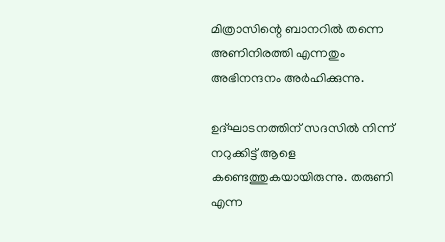മിത്രാസിന്റെ ബാനറിൽ തന്നെ അണിനിരത്തി എന്നതും അഭിനന്ദനം അർഹിക്കുന്നു.

ഉദ്ഘാടനത്തിന് സദസിൽ നിന്ന് നറുക്കിട്ട് ആളെ കണ്ടെത്തുകയായിരുന്നു. തരുണി എന്ന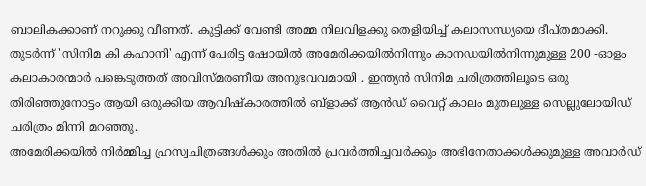ബാലികക്കാണ് നറുക്കു വീണത്. കുട്ടിക്ക് വേണ്ടി അമ്മ നിലവിളക്കു തെളിയിച്ച് കലാസന്ധ്യയെ ദീപ്തമാക്കി.
തുടർന്ന് 'സിനിമ കി കഹാനി' എന്ന് പേരിട്ട ഷോയിൽ അമേരിക്കയിൽനിന്നും കാനഡയിൽനിന്നുമുള്ള 200 -ഓളം കലാകാരന്മാർ പങ്കെടുത്തത് അവിസ്മരണീയ അനുഭവവമായി . ഇന്ത്യൻ സിനിമ ചരിത്രത്തിലൂടെ ഒരു തിരിഞ്ഞുനോട്ടം ആയി ഒരുക്കിയ ആവിഷ്കാരത്തിൽ ബ്ളാക്ക് ആൻഡ് വൈറ്റ് കാലം മുതലുള്ള സെല്ലുലോയിഡ് ചരിത്രം മിന്നി മറഞ്ഞു.
അമേരിക്കയിൽ നിർമ്മിച്ച ഹ്രസ്വചിത്രങ്ങൾക്കും അതിൽ പ്രവർത്തിച്ചവർക്കും അഭിനേതാക്കൾക്കുമുള്ള അവാർഡ്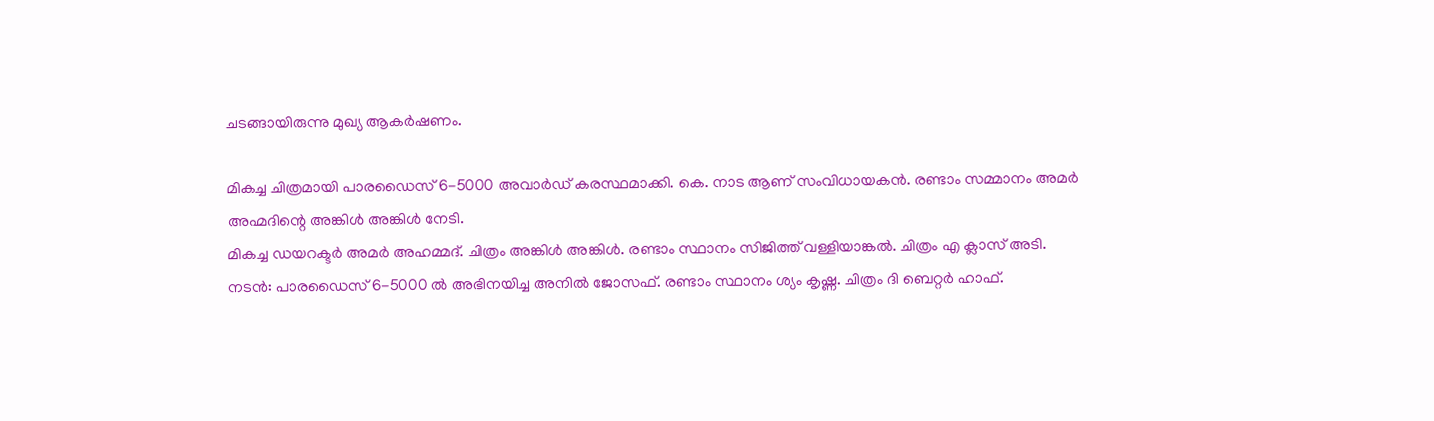ചടങ്ങായിരുന്നു മുഖ്യ ആകർഷണം.

മികച്ച ചിത്രമായി പാരഡൈസ് 6-5000 അവാർഡ് കരസ്ഥമാക്കി. കെ. നാട ആണ് സംവിധായകൻ. രണ്ടാം സമ്മാനം അമർ അഹ്മദിന്റെ അങ്കിൾ അങ്കിൾ നേടി.
മികച്ച ഡയറക്ടർ അമർ അഹമ്മദ്. ചിത്രം അങ്കിൾ അങ്കിൾ. രണ്ടാം സ്ഥാനം സിജിത്ത് വള്ളിയാങ്കൽ. ചിത്രം എ ക്ലാസ് അടി.
നടൻ: പാരഡൈസ് 6-5000 ൽ അഭിനയിച്ച അനിൽ ജോസഫ്. രണ്ടാം സ്ഥാനം ശ്യം കൃഷ്ണ. ചിത്രം ദി ബെറ്റർ ഹാഫ്.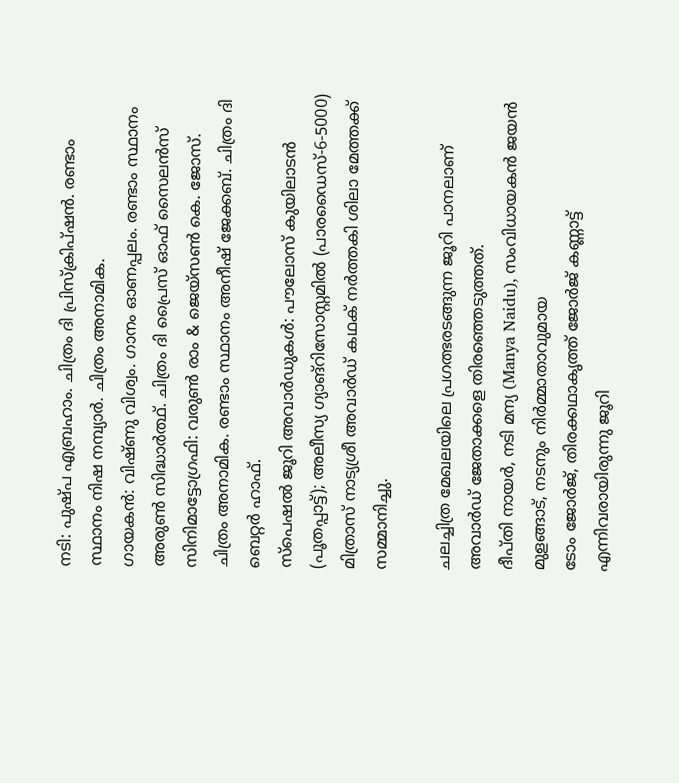നടി: പുഷ്പ എബ്രഹാം. ചിത്രം ദി പ്രിസ്ക്രിപ്ഷൻ. രണ്ടാം സ്ഥാനം നിഷ നമ്പ്യാർ. ചിത്രം അനാമിക.
ഗായകൻ: വിഷ്ണു വിശ്വം. ഗാനം ഓണപ്പലം. രണ്ടാം സ്ഥാനം അരുൺ സിദ്ധാർത്ഥ്. ചിത്രം ദി പ്രൈസ് ഓഫ് സൈലൻസ്
സിനിമാട്ടോഗ്രഫി: വരുൺ രാം & ജെയ്സൺ കെ. ജോസ്. ചിത്രം അനാമിക. രണ്ടാം സ്ഥാനം അനീഷ് ജേക്കബ്. ചിത്രം ദി ബെറ്റർ ഹാഫ്.
സ്പെഷൽ ജൂറി അവാർഡുകൾ: പൗലോസ് കുയിലാടൻ (പൂതപ്പാട്ട്); അലീസ്യ ഗ്യാങ്റിസോസ്റ്റമിൽ (പാരഡൈസ്-6-5000)
മിത്രാസ് നാട്യശ്രീ അവാർഡ് കഥക് നർത്തകി ശിലാ മേത്തക്ക് സമ്മാനിച്ചു.

ചലച്ചിത്ര മേഖലയിലെ പ്രഗത്ഭരടങ്ങുന്ന ജൂറി പാനലാണ് അവാർഡ് ജേതാക്കളെ തിരഞ്ഞെടുത്തത്.
ദീപ്തി നായർ, നടി മന്യ (Manya Naidu), സംവിധായകൻ ജയൻ മുളങ്ങാട്, നടനും നിർമ്മാതാവുമായ
ടോം ജോർജ്, തിരക്കഥാകൃത്ത് ജോർജ് കണ്ണാട്ട് എന്നിവരായിരുന്നു ജൂറി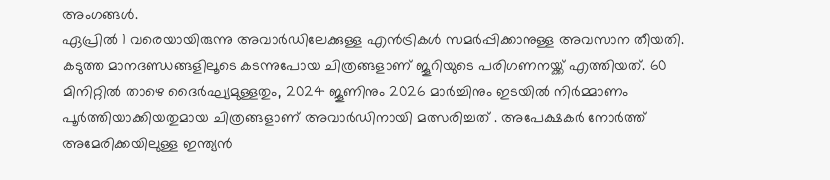അംഗങ്ങൾ.
ഏപ്രിൽ 1 വരെയായിരുന്നു അവാർഡിലേക്കുള്ള എൻട്രികൾ സമർപ്പിക്കാനുള്ള അവസാന തീയതി. കടുത്ത മാനദണ്ഡങ്ങളിലൂടെ കടന്നുപോയ ചിത്രങ്ങളാണ് ജൂറിയുടെ പരിഗണനയ്ക്ക് എത്തിയത്. 60 മിനിറ്റിൽ താഴെ ദൈർഘ്യമുള്ളതും, 2024 ജൂണിനും 2026 മാർച്ചിനും ഇടയിൽ നിർമ്മാണം പൂർത്തിയാക്കിയതുമായ ചിത്രങ്ങളാണ് അവാർഡിനായി മത്സരിച്ചത് . അപേക്ഷകർ നോർത്ത് അമേരിക്കയിലുള്ള ഇന്ത്യൻ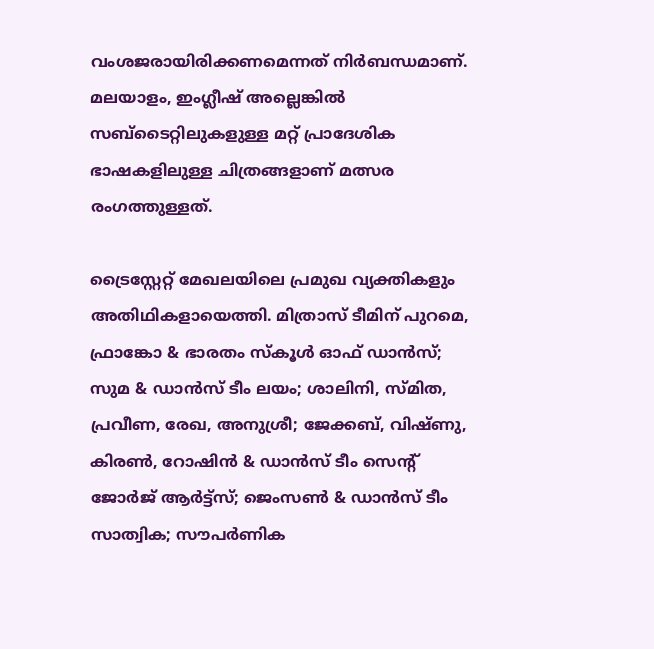വംശജരായിരിക്കണമെന്നത് നിർബന്ധമാണ്. മലയാളം, ഇംഗ്ലീഷ് അല്ലെങ്കിൽ സബ്ടൈറ്റിലുകളുള്ള മറ്റ് പ്രാദേശിക ഭാഷകളിലുള്ള ചിത്രങ്ങളാണ് മത്സര രംഗത്തുള്ളത്.

ട്രൈസ്റ്റേറ്റ് മേഖലയിലെ പ്രമുഖ വ്യക്തികളും അതിഥികളായെത്തി. മിത്രാസ് ടീമിന് പുറമെ, ഫ്രാങ്കോ & ഭാരതം സ്കൂൾ ഓഫ് ഡാൻസ്; സുമ & ഡാൻസ് ടീം ലയം; ശാലിനി, സ്മിത, പ്രവീണ, രേഖ, അനുശ്രീ; ജേക്കബ്, വിഷ്ണു, കിരൺ, റോഷിൻ & ഡാൻസ് ടീം സെന്റ് ജോർജ് ആർട്ട്സ്; ജെംസൺ & ഡാൻസ് ടീം സാത്വിക; സൗപർണിക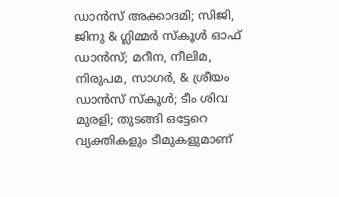ഡാൻസ് അക്കാദമി; സിജി, ജിനു & ഗ്ലിമ്മർ സ്കൂൾ ഓഫ് ഡാൻസ്; മറീന, നീലിമ, നിരുപമ, സാഗർ, & ശ്രീയം ഡാൻസ് സ്കൂൾ; ടീം ശിവ മുരളി; തുടങ്ങി ഒട്ടേറെ വ്യക്തികളും ടീമുകളുമാണ്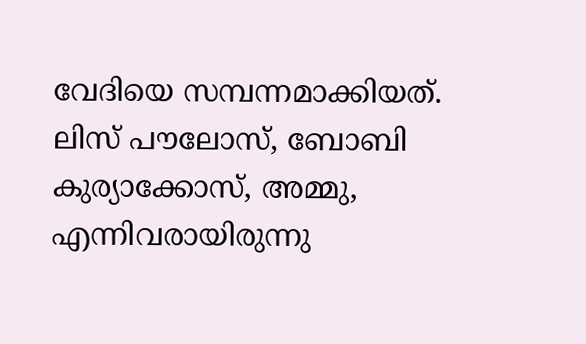വേദിയെ സമ്പന്നമാക്കിയത്.
ലിസ് പൗലോസ്, ബോബി കുര്യാക്കോസ്, അമ്മു, എന്നിവരായിരുന്നു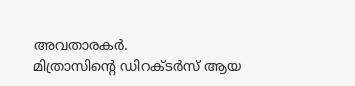അവതാരകർ.
മിത്രാസിന്റെ ഡിറക്ടർസ് ആയ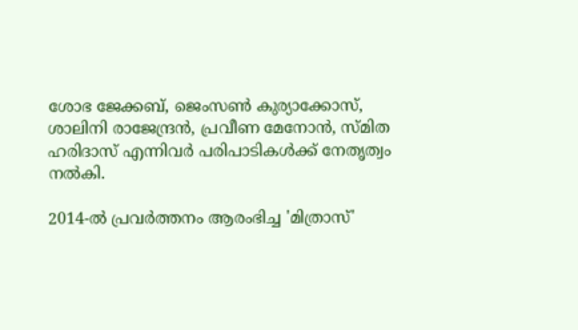ശോഭ ജേക്കബ്, ജെംസൺ കുര്യാക്കോസ്, ശാലിനി രാജേന്ദ്രൻ, പ്രവീണ മേനോൻ, സ്മിത ഹരിദാസ് എന്നിവർ പരിപാടികൾക്ക് നേതൃത്വം നൽകി.

2014-ൽ പ്രവർത്തനം ആരംഭിച്ച 'മിത്രാസ്'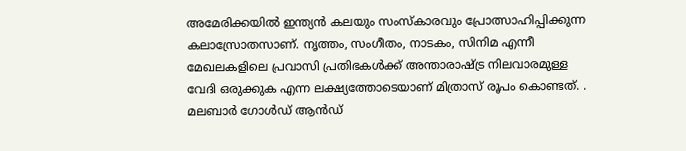അമേരിക്കയിൽ ഇന്ത്യൻ കലയും സംസ്കാരവും പ്രോത്സാഹിപ്പിക്കുന്ന കലാസ്രോതസാണ്. നൃത്തം, സംഗീതം, നാടകം, സിനിമ എന്നീ മേഖലകളിലെ പ്രവാസി പ്രതിഭകൾക്ക് അന്താരാഷ്ട്ര നിലവാരമുള്ള വേദി ഒരുക്കുക എന്ന ലക്ഷ്യത്തോടെയാണ് മിത്രാസ് രൂപം കൊണ്ടത്. .
മലബാർ ഗോൾഡ് ആൻഡ്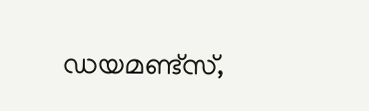ഡയമണ്ട്സ്,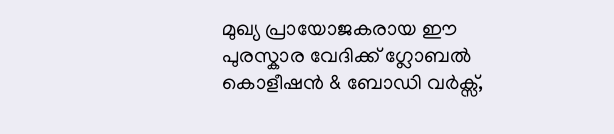മുഖ്യ പ്രായോജകരായ ഈ പുരസ്കാര വേദിക്ക് ഗ്ലോബൽ കൊളീഷൻ & ബോഡി വർക്സ്,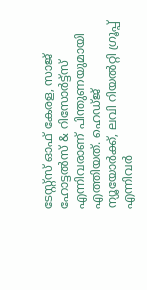ടേസ്റ്റ്സ് ഓഫ് കേരള, സാജ് ഹോട്ടൽസ് & റിസോർട്ട്സ് എന്നിവരാണ് പിന്തുണയുമായി എത്തിയത്. ഹെഡ്ജ് ന്യൂയോർക്ക്, ലവി റിയൽറ്റി ഗ്രൂപ്പ് എന്നിവർ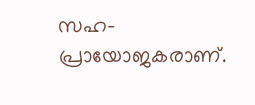സഹ-പ്രായോജകരാണ്.